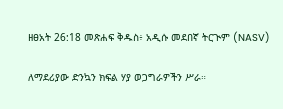ዘፀአት 26:18 መጽሐፍ ቅዱስ፥ አዲሱ መደበኛ ትርጒም (NASV)

ለማደሪያው ድንኳን ክፍል ሃያ ወጋግራዎችን ሥራ።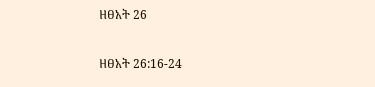ዘፀአት 26

ዘፀአት 26:16-24